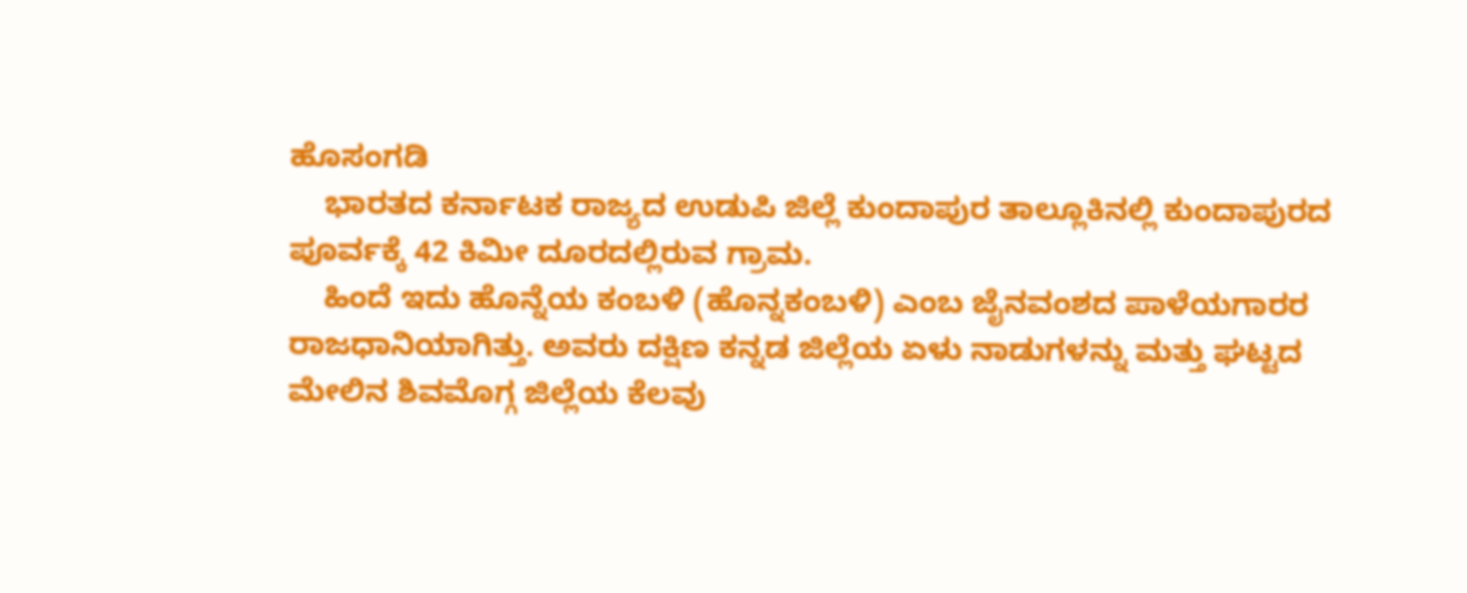ಹೊಸಂಗಡಿ
    ಭಾರತದ ಕರ್ನಾಟಕ ರಾಜ್ಯದ ಉಡುಪಿ ಜಿಲ್ಲೆ ಕುಂದಾಪುರ ತಾಲ್ಲೂಕಿನಲ್ಲಿ ಕುಂದಾಪುರದ ಪೂರ್ವಕ್ಕೆ 42 ಕಿಮೀ ದೂರದಲ್ಲಿರುವ ಗ್ರಾಮ.
    ಹಿಂದೆ ಇದು ಹೊನ್ನೆಯ ಕಂಬಳಿ (ಹೊನ್ನಕಂಬಳಿ) ಎಂಬ ಜೈನವಂಶದ ಪಾಳೆಯಗಾರರ ರಾಜಧಾನಿಯಾಗಿತ್ತು. ಅವರು ದಕ್ಷಿಣ ಕನ್ನಡ ಜಿಲ್ಲೆಯ ಏಳು ನಾಡುಗಳನ್ನು ಮತ್ತು ಘಟ್ಟದ ಮೇಲಿನ ಶಿವಮೊಗ್ಗ ಜಿಲ್ಲೆಯ ಕೆಲವು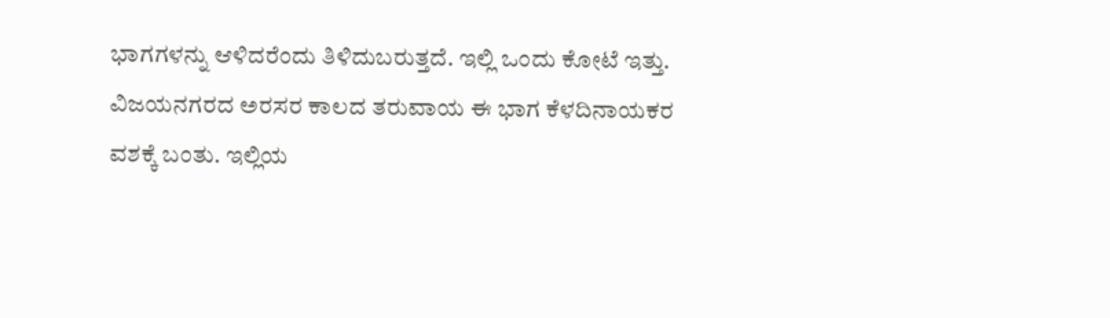ಭಾಗಗಳನ್ನು ಆಳಿದರೆಂದು ತಿಳಿದುಬರುತ್ತದೆ. ಇಲ್ಲಿ ಒಂದು ಕೋಟೆ ಇತ್ತು. ವಿಜಯನಗರದ ಅರಸರ ಕಾಲದ ತರುವಾಯ ಈ ಭಾಗ ಕೆಳದಿನಾಯಕರ ವಶಕ್ಕೆ ಬಂತು. ಇಲ್ಲಿಯ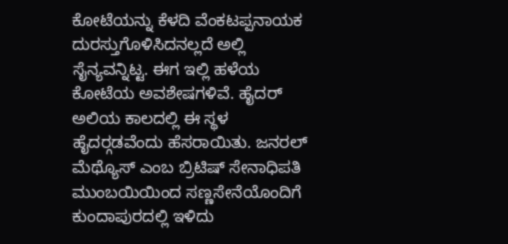ಕೋಟೆಯನ್ನು ಕೆಳದಿ ವೆಂಕಟಪ್ಪನಾಯಕ ದುರಸ್ತುಗೊಳಿಸಿದನಲ್ಲದೆ ಅಲ್ಲಿ ಸೈನ್ಯವನ್ನಿಟ್ಟ. ಈಗ ಇಲ್ಲಿ ಹಳೆಯ ಕೋಟೆಯ ಅವಶೇಷಗಳಿವೆ. ಹೈದರ್ ಅಲಿಯ ಕಾಲದಲ್ಲಿ ಈ ಸ್ಥಳ ಹೈದರ್‍ಗಡವೆಂದು ಹೆಸರಾಯಿತು. ಜನರಲ್ ಮೆಥ್ಯೊಸ್ ಎಂಬ ಬ್ರಿಟಿಷ್ ಸೇನಾಧಿಪತಿ ಮುಂಬಯಿಯಿಂದ ಸಣ್ಣಸೇನೆಯೊಂದಿಗೆ ಕುಂದಾಪುರದಲ್ಲಿ ಇಳಿದು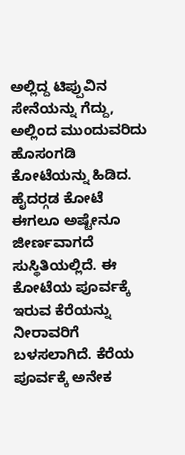ಅಲ್ಲಿದ್ದ ಟಿಪ್ಪುವಿನ ಸೇನೆಯನ್ನು ಗೆದ್ದು, ಅಲ್ಲಿಂದ ಮುಂದುವರಿದು ಹೊಸಂಗಡಿ ಕೋಟೆಯನ್ನು ಹಿಡಿದ. ಹೈದರ್‍ಗಡ ಕೋಟೆ ಈಗಲೂ ಅಷ್ಟೇನೂ ಜೀರ್ಣವಾಗದೆ ಸುಸ್ಥಿತಿಯಲ್ಲಿದೆ. ಈ ಕೋಟೆಯ ಪೂರ್ವಕ್ಕೆ ಇರುವ ಕೆರೆಯನ್ನು ನೀರಾವರಿಗೆ ಬಳಸಲಾಗಿದೆ. ಕೆರೆಯ ಪೂರ್ವಕ್ಕೆ ಅನೇಕ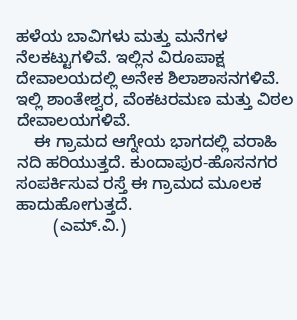ಹಳೆಯ ಬಾವಿಗಳು ಮತ್ತು ಮನೆಗಳ ನೆಲಕಟ್ಟುಗಳಿವೆ. ಇಲ್ಲಿನ ವಿರೂಪಾಕ್ಷ ದೇವಾಲಯದಲ್ಲಿ ಅನೇಕ ಶಿಲಾಶಾಸನಗಳಿವೆ. ಇಲ್ಲಿ ಶಾಂತೇಶ್ವರ, ವೆಂಕಟರಮಣ ಮತ್ತು ವಿಠಲ ದೇವಾಲಯಗಳಿವೆ.
    ಈ ಗ್ರಾಮದ ಆಗ್ನೇಯ ಭಾಗದಲ್ಲಿ ವರಾಹಿ ನದಿ ಹರಿಯುತ್ತದೆ. ಕುಂದಾಪುರ-ಹೊಸನಗರ ಸಂಪರ್ಕಿಸುವ ರಸ್ತೆ ಈ ಗ್ರಾಮದ ಮೂಲಕ ಹಾದುಹೋಗುತ್ತದೆ.
        (ಎಮ್.ವಿ.)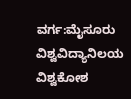ವರ್ಗ:ಮೈಸೂರು ವಿಶ್ವವಿದ್ಯಾನಿಲಯ ವಿಶ್ವಕೋಶ